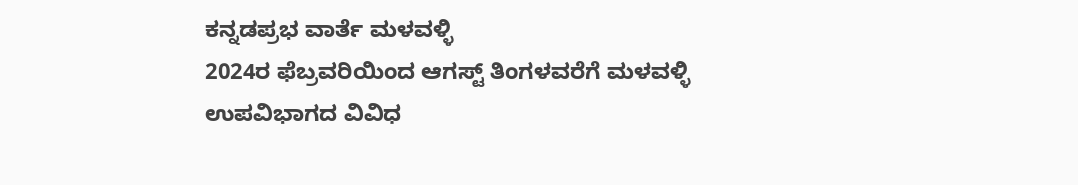ಕನ್ನಡಪ್ರಭ ವಾರ್ತೆ ಮಳವಳ್ಳಿ
2024ರ ಫೆಬ್ರವರಿಯಿಂದ ಆಗಸ್ಟ್ ತಿಂಗಳವರೆಗೆ ಮಳವಳ್ಳಿ ಉಪವಿಭಾಗದ ವಿವಿಧ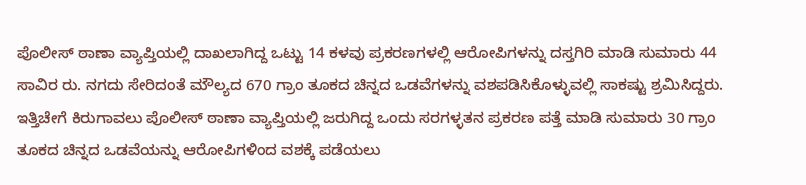ಪೊಲೀಸ್ ಠಾಣಾ ವ್ಯಾಪ್ತಿಯಲ್ಲಿ ದಾಖಲಾಗಿದ್ದ ಒಟ್ಟು 14 ಕಳವು ಪ್ರಕರಣಗಳಲ್ಲಿ ಆರೋಪಿಗಳನ್ನು ದಸ್ತಗಿರಿ ಮಾಡಿ ಸುಮಾರು 44 ಸಾವಿರ ರು. ನಗದು ಸೇರಿದಂತೆ ಮೌಲ್ಯದ 670 ಗ್ರಾಂ ತೂಕದ ಚಿನ್ನದ ಒಡವೆಗಳನ್ನು ವಶಪಡಿಸಿಕೊಳ್ಳುವಲ್ಲಿ ಸಾಕಷ್ಟು ಶ್ರಮಿಸಿದ್ದರು.
ಇತ್ತಿಚೇಗೆ ಕಿರುಗಾವಲು ಪೊಲೀಸ್ ಠಾಣಾ ವ್ಯಾಪ್ತಿಯಲ್ಲಿ ಜರುಗಿದ್ದ ಒಂದು ಸರಗಳ್ಳತನ ಪ್ರಕರಣ ಪತ್ತೆ ಮಾಡಿ ಸುಮಾರು 30 ಗ್ರಾಂ ತೂಕದ ಚಿನ್ನದ ಒಡವೆಯನ್ನು ಆರೋಪಿಗಳಿಂದ ವಶಕ್ಕೆ ಪಡೆಯಲು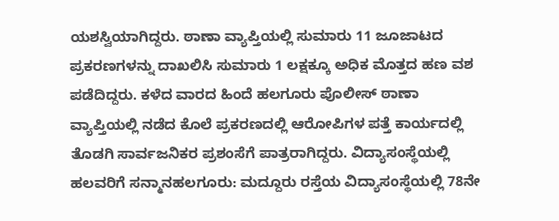ಯಶಸ್ವಿಯಾಗಿದ್ದರು. ಠಾಣಾ ವ್ಯಾಪ್ತಿಯಲ್ಲಿ ಸುಮಾರು 11 ಜೂಜಾಟದ ಪ್ರಕರಣಗಳನ್ನು ದಾಖಲಿಸಿ ಸುಮಾರು 1 ಲಕ್ಷಕ್ಕೂ ಅಧಿಕ ಮೊತ್ತದ ಹಣ ವಶ ಪಡೆದಿದ್ದರು. ಕಳೆದ ವಾರದ ಹಿಂದೆ ಹಲಗೂರು ಪೊಲೀಸ್ ಠಾಣಾ ವ್ಯಾಪ್ತಿಯಲ್ಲಿ ನಡೆದ ಕೊಲೆ ಪ್ರಕರಣದಲ್ಲಿ ಆರೋಪಿಗಳ ಪತ್ತೆ ಕಾರ್ಯದಲ್ಲಿ ತೊಡಗಿ ಸಾರ್ವಜನಿಕರ ಪ್ರಶಂಸೆಗೆ ಪಾತ್ರರಾಗಿದ್ದರು. ವಿದ್ಯಾಸಂಸ್ಥೆಯಲ್ಲಿ ಹಲವರಿಗೆ ಸನ್ಮಾನಹಲಗೂರು: ಮದ್ದೂರು ರಸ್ತೆಯ ವಿದ್ಯಾಸಂಸ್ಥೆಯಲ್ಲಿ 78ನೇ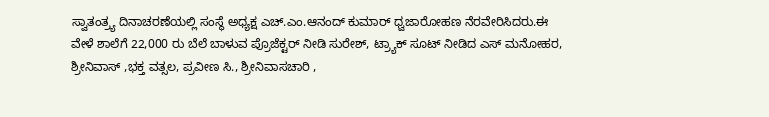ಸ್ವಾತಂತ್ರ್ಯ ದಿನಾಚರಣೆಯಲ್ಲಿ ಸಂಸ್ಥೆ ಅಧ್ಯಕ್ಷ ಎಚ್.ಎಂ.ಆನಂದ್ ಕುಮಾರ್ ಧ್ವಜಾರೋಹಣ ನೆರವೇರಿಸಿದರು.ಈ ವೇಳೆ ಶಾಲೆಗೆ 22,000 ರು ಬೆಲೆ ಬಾಳುವ ಪ್ರೊಜೆಕ್ಟರ್ ನೀಡಿ ಸುರೇಶ್, ಟ್ರ್ಯಾಕ್ ಸೂಟ್ ನೀಡಿದ ಎಸ್ ಮನೋಹರ, ಶ್ರೀನಿವಾಸ್ ,ಭಕ್ತ ವತ್ಸಲ, ಪ್ರವೀಣ ಸಿ., ಶ್ರೀನಿವಾಸಚಾರಿ ,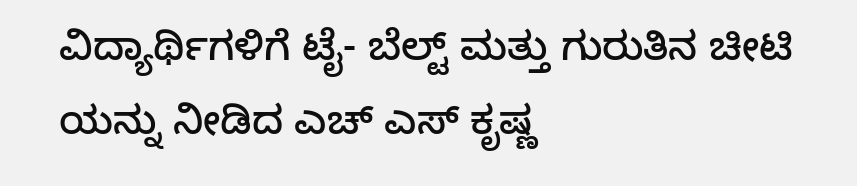ವಿದ್ಯಾರ್ಥಿಗಳಿಗೆ ಟೈ- ಬೆಲ್ಟ್ ಮತ್ತು ಗುರುತಿನ ಚೀಟಿ ಯನ್ನು ನೀಡಿದ ಎಚ್ ಎಸ್ ಕೃಷ್ಣ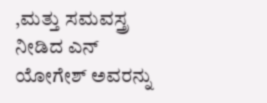,ಮತ್ತು ಸಮವಸ್ತ್ರ ನೀಡಿದ ಎನ್ ಯೋಗೇಶ್ ಅವರನ್ನು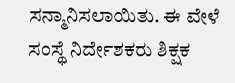ಸನ್ಮಾನಿಸಲಾಯಿತು. ಈ ವೇಳೆ ಸಂಸ್ಥೆ ನಿರ್ದೇಶಕರು ಶಿಕ್ಷಕ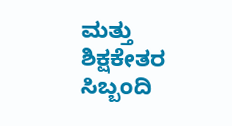ಮತ್ತು ಶಿಕ್ಷಕೇತರ ಸಿಬ್ಬಂದಿ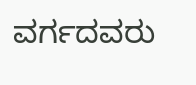ವರ್ಗದವರು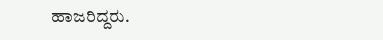ಹಾಜರಿದ್ದರು.